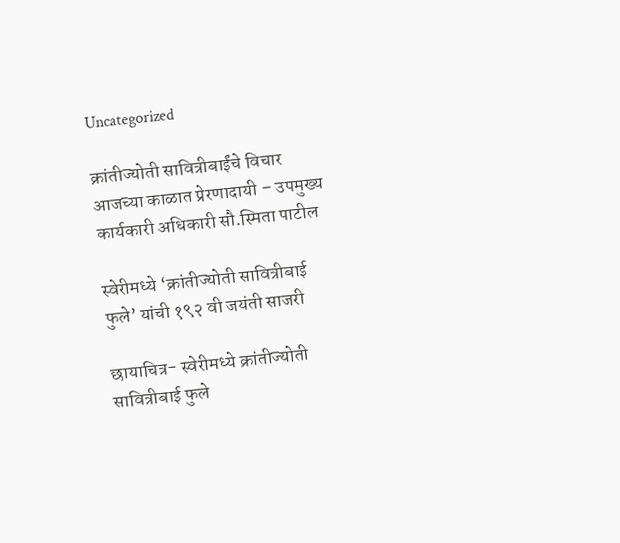Uncategorized

क्रांतीज्योती सावित्रीबाईंचे विचार आजच्या काळात प्रेरणादायी – उपमुख्य कार्यकारी अधिकारी सौ.स्मिता पाटील

स्वेरीमध्ये ‘क्रांतीज्योती सावित्रीबाई फुले’ यांची १९२ वी जयंती साजरी

छायाचित्र- स्वेरीमध्ये क्रांतीज्योती सावित्रीबाई फुले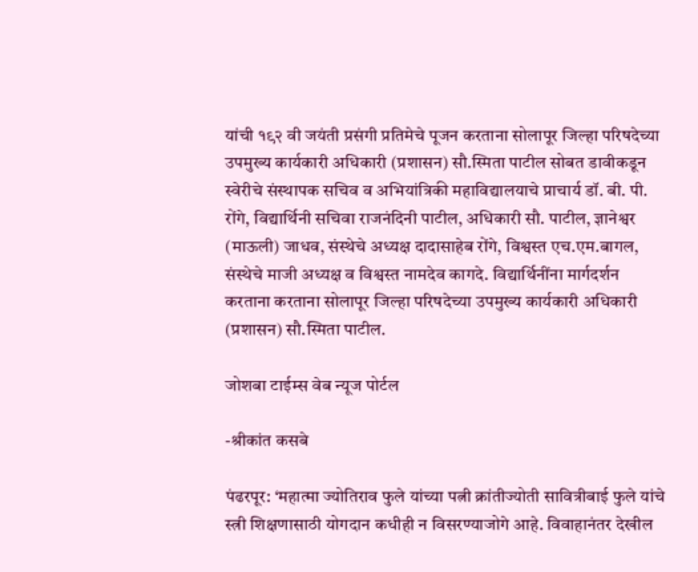यांची १९२ वी जयंती प्रसंगी प्रतिमेचे पूजन करताना सोलापूर जिल्हा परिषदेच्या उपमुख्य कार्यकारी अधिकारी (प्रशासन) सौ.स्मिता पाटील सोबत डावीकडून स्वेरीचे संस्थापक सचिव व अभियांत्रिकी महाविद्यालयाचे प्राचार्य डॉ. बी. पी. रोंगे, विद्यार्थिनी सचिवा राजनंदिनी पाटील, अधिकारी सौ. पाटील, ज्ञानेश्वर (माऊली) जाधव, संस्थेचे अध्यक्ष दादासाहेब रोंगे, विश्वस्त एच.एम.बागल, संस्थेचे माजी अध्यक्ष व विश्वस्त नामदेव कागदे. विद्यार्थिनींना मार्गदर्शन करताना करताना सोलापूर जिल्हा परिषदेच्या उपमुख्य कार्यकारी अधिकारी (प्रशासन) सौ.स्मिता पाटील.

जोशबा टाईम्स वेब न्यूज पोर्टल

-श्रीकांत कसबे

पंढरपूर: ‘महात्मा ज्योतिराव फुले यांच्या पत्नी क्रांतीज्योती सावित्रीबाई फुले यांचे स्त्री शिक्षणासाठी योगदान कधीही न विसरण्याजोगे आहे. विवाहानंतर देखील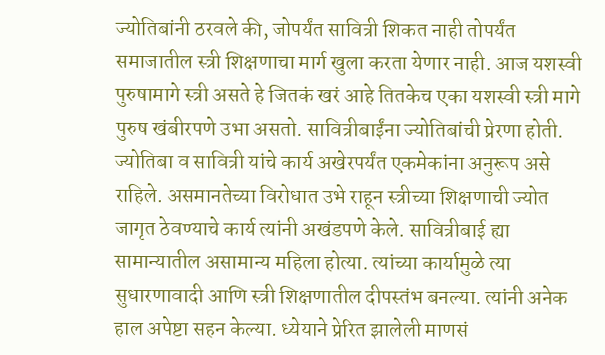ज्योतिबांनी ठरवले की, जोपर्यंत सावित्री शिकत नाही तोपर्यंत समाजातील स्त्री शिक्षणाचा मार्ग खुला करता येणार नाही. आज यशस्वी पुरुषामागे स्त्री असते हे जितकं खरं आहे तितकेच एका यशस्वी स्त्री मागे पुरुष खंबीरपणे उभा असतो. सावित्रीबाईंना ज्योतिबांची प्रेरणा होती. ज्योतिबा व सावित्री यांचे कार्य अखेरपर्यंत एकमेकांना अनुरूप असे राहिले. असमानतेच्या विरोधात उभे राहून स्त्रीच्या शिक्षणाची ज्योत जागृत ठेवण्याचे कार्य त्यांनी अखंडपणे केले. सावित्रीबाई ह्या सामान्यातील असामान्य महिला होत्या. त्यांच्या कार्यामुळे त्या सुधारणावादी आणि स्त्री शिक्षणातील दीपस्तंभ बनल्या. त्यांनी अनेक हाल अपेष्टा सहन केल्या. ध्येयाने प्रेरित झालेली माणसं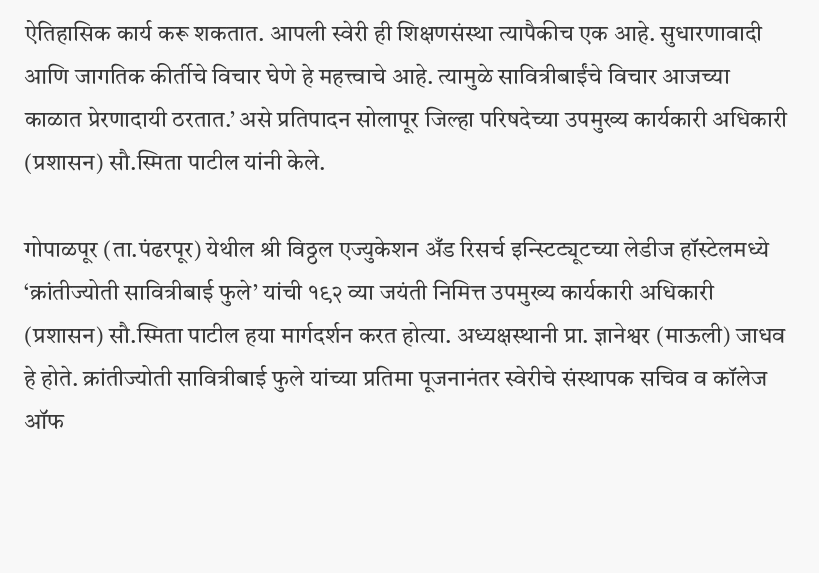ऐतिहासिक कार्य करू शकतात. आपली स्वेरी ही शिक्षणसंस्था त्यापैकीच एक आहे. सुधारणावादी आणि जागतिक कीर्तीचे विचार घेणे हे महत्त्वाचे आहे. त्यामुळे सावित्रीबाईंचे विचार आजच्या काळात प्रेरणादायी ठरतात.’ असे प्रतिपादन सोलापूर जिल्हा परिषदेच्या उपमुख्य कार्यकारी अधिकारी (प्रशासन) सौ.स्मिता पाटील यांनी केले.

गोपाळपूर (ता.पंढरपूर) येथील श्री विठ्ठल एज्युकेशन अँड रिसर्च इन्स्टिट्यूटच्या लेडीज हॉस्टेलमध्ये ‘क्रांतीज्योती सावित्रीबाई फुले’ यांची १९२ व्या जयंती निमित्त उपमुख्य कार्यकारी अधिकारी (प्रशासन) सौ.स्मिता पाटील हया मार्गदर्शन करत होत्या. अध्यक्षस्थानी प्रा. ज्ञानेश्वर (माऊली) जाधव हे होते. क्रांतीज्योती सावित्रीबाई फुले यांच्या प्रतिमा पूजनानंतर स्वेरीचे संस्थापक सचिव व कॉलेज ऑफ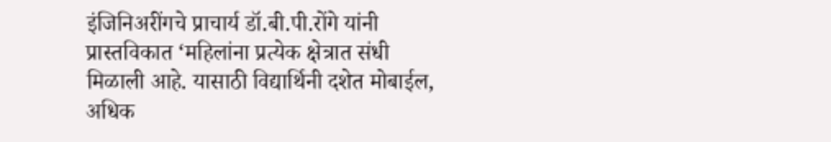इंजिनिअरींगचे प्राचार्य डॉ.बी.पी.रोंगे यांनी प्रास्तविकात ‘महिलांना प्रत्येक क्षेत्रात संधी मिळाली आहे. यासाठी विद्यार्थिनी दशेत मोबाईल, अधिक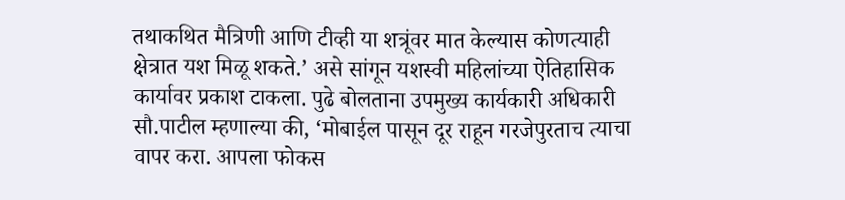तथाकथित मैत्रिणी आणि टीव्ही या शत्रूंवर मात केल्यास कोणत्याही क्षेत्रात यश मिळू शकते.’ असे सांगून यशस्वी महिलांच्या ऐतिहासिक कार्यावर प्रकाश टाकला. पुढे बोलताना उपमुख्य कार्यकारी अधिकारी सौ.पाटील म्हणाल्या की, ‘मोबाईल पासून दूर राहून गरजेपुरताच त्याचा वापर करा. आपला फोकस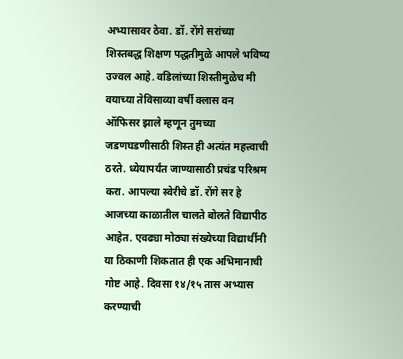अभ्यासावर ठेवा. डॉ. रोंगे सरांच्या शिस्तबद्ध शिक्षण पद्धतीमुळे आपले भविष्य उज्वल आहे. वडिलांच्या शिस्तीमुळेच मी वयाच्या तेविसाव्या वर्षी क्लास वन ऑफिसर झाले म्हणून तुमच्या जडणघडणीसाठी शिस्त ही अत्यंत महत्त्वाची ठरते. ध्येयापर्यंत जाण्यासाठी प्रचंड परिश्रम करा. आपल्या स्वेरीचे डॉ. रोंगे सर हे आजच्या काळातील चालते बोलते विद्यापीठ आहेत. एवढ्या मोठ्या संख्येच्या विद्यार्थीनी या ठिकाणी शिकतात ही एक अभिमानाची गोष्ट आहे. दिवसा १४/१५ तास अभ्यास करण्याची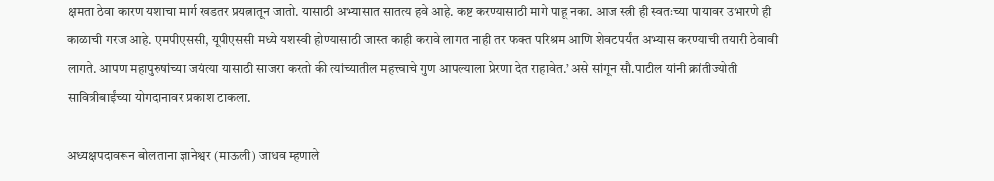क्षमता ठेवा कारण यशाचा मार्ग खडतर प्रयत्नातून जातो. यासाठी अभ्यासात सातत्य हवे आहे. कष्ट करण्यासाठी मागे पाहू नका. आज स्त्री ही स्वतःच्या पायावर उभारणे ही काळाची गरज आहे. एमपीएससी, यूपीएससी मध्ये यशस्वी होण्यासाठी जास्त काही करावे लागत नाही तर फक्त परिश्रम आणि शेवटपर्यंत अभ्यास करण्याची तयारी ठेवावी लागते. आपण महापुरुषांच्या जयंत्या यासाठी साजरा करतो की त्यांच्यातील महत्त्वाचे गुण आपल्याला प्रेरणा देत राहावेत.’ असे सांगून सौ.पाटील यांनी क्रांतीज्योती सावित्रीबाईंच्या योगदानावर प्रकाश टाकला.

अध्यक्षपदावरून बोलताना ज्ञानेश्वर (माऊली) जाधव म्हणाले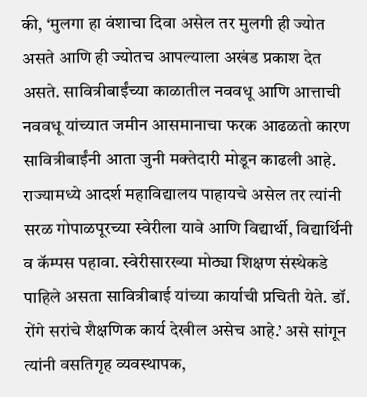की, ‘मुलगा हा वंशाचा दिवा असेल तर मुलगी ही ज्योत असते आणि ही ज्योतच आपल्याला अखंड प्रकाश देत असते. सावित्रीबाईंच्या काळातील नववधू आणि आत्ताची नववधू यांच्यात जमीन आसमानाचा फरक आढळतो कारण सावित्रीबाईंनी आता जुनी मक्तेदारी मोडून काढली आहे. राज्यामध्ये आदर्श महाविद्यालय पाहायचे असेल तर त्यांनी सरळ गोपाळपूरच्या स्वेरीला यावे आणि विद्यार्थी, विद्यार्थिनी व कॅम्पस पहावा. स्वेरीसारख्या मोठ्या शिक्षण संस्थेकडे पाहिले असता सावित्रीबाई यांच्या कार्याची प्रचिती येते. डॉ. रोंगे सरांचे शैक्षणिक कार्य देखील असेच आहे.’ असे सांगून त्यांनी वसतिगृह व्यवस्थापक,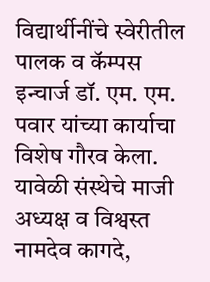विद्यार्थीनींचे स्वेरीतील पालक व कॅम्पस इन्चार्ज डॉ. एम. एम. पवार यांच्या कार्याचा विशेष गौरव केला. यावेळी संस्थेचे माजी अध्यक्ष व विश्वस्त नामदेव कागदे,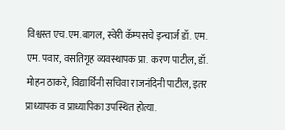विश्वस्त एच.एम.बागल, स्वेरी कॅम्पसचे इन्चार्ज डॉ. एम. एम. पवार, वसतिगृह व्यवस्थापक प्रा. करण पाटील, डॉ. मोहन ठाकरे, विद्यार्थिनी सचिवा राजनंदिनी पाटील, इतर प्राध्यापक व प्राध्यापिका उपस्थित होत्या.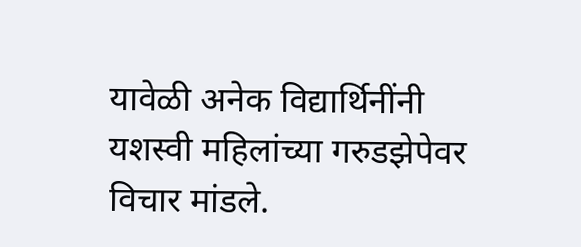यावेळी अनेक विद्यार्थिनींनी यशस्वी महिलांच्या गरुडझेपेवर विचार मांडले.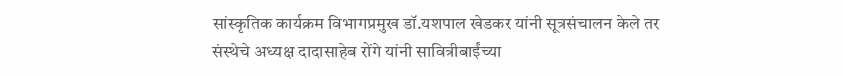सांस्कृतिक कार्यक्रम विभागप्रमुख डॉ.यशपाल खेडकर यांनी सूत्रसंचालन केले तर संस्थेचे अध्यक्ष दादासाहेब रोंगे यांनी सावित्रीबाईंच्या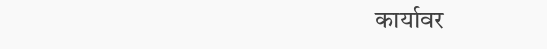कार्यावर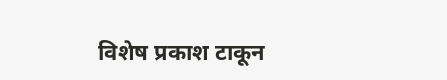विशेष प्रकाश टाकून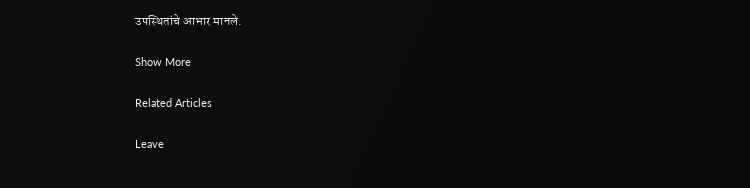उपस्थितांचे आभार मानले.

Show More

Related Articles

Leave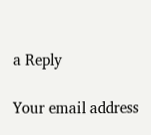a Reply

Your email address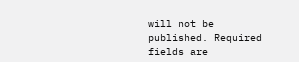will not be published. Required fields are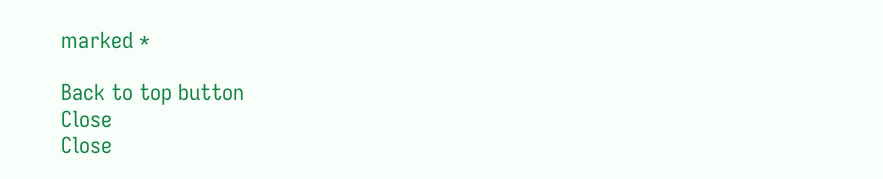marked *

Back to top button
Close
Close